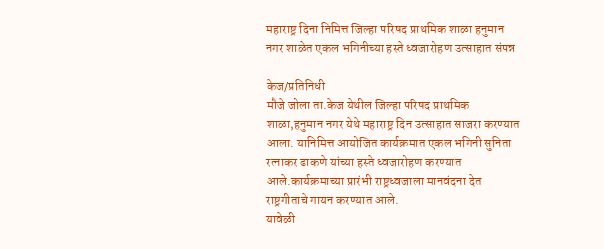महाराष्ट्र दिना निमित्त जिल्हा परिषद प्राथमिक शाळा हनुमान नगर शाळेत एकल भगिनीच्या हस्ते ध्वजारोहण उत्साहात संपन्न

केज/प्रतिनिधी
मौजे जोला ता.केज येथील जिल्हा परिषद प्राथमिक शाळा,हनुमान नगर येथे महाराष्ट्र दिन उत्साहात साजरा करण्यात आला. यानिमित्त आयोजित कार्यक्रमात एकल भगिनी सुनिता रत्नाकर ढाकणे यांच्या हस्ते ध्वजारोहण करण्यात आले.कार्यक्रमाच्या प्रारंभी राष्ट्रध्वजाला मानवंदना देत राष्ट्रगीताचे गायन करण्यात आले.
यावेळी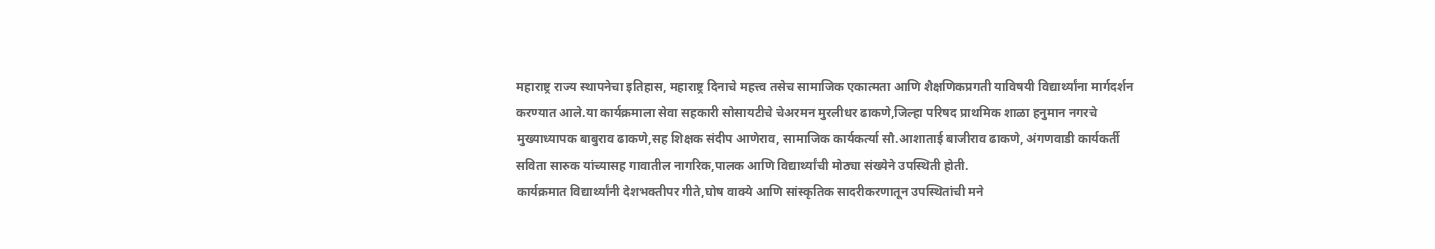महाराष्ट्र राज्य स्थापनेचा इतिहास, महाराष्ट्र दिनाचे महत्त्व तसेच सामाजिक एकात्मता आणि शैक्षणिकप्रगती याविषयी विद्यार्थ्यांना मार्गदर्शन करण्यात आले.या कार्यक्रमाला सेवा सहकारी सोसायटीचे चेअरमन मुरलीधर ढाकणे,जिल्हा परिषद प्राथमिक शाळा हनुमान नगरचे मुख्याध्यापक बाबुराव ढाकणे,सह शिक्षक संदीप आणेराव, सामाजिक कार्यकर्त्या सौ.आशाताई बाजीराव ढाकणे, अंगणवाडी कार्यकर्ती सविता सारुक यांच्यासह गावातील नागरिक,पालक आणि विद्यार्थ्यांची मोठ्या संख्येने उपस्थिती होती.
कार्यक्रमात विद्यार्थ्यांनी देशभक्तीपर गीते,घोष वाक्ये आणि सांस्कृतिक सादरीकरणातून उपस्थितांची मने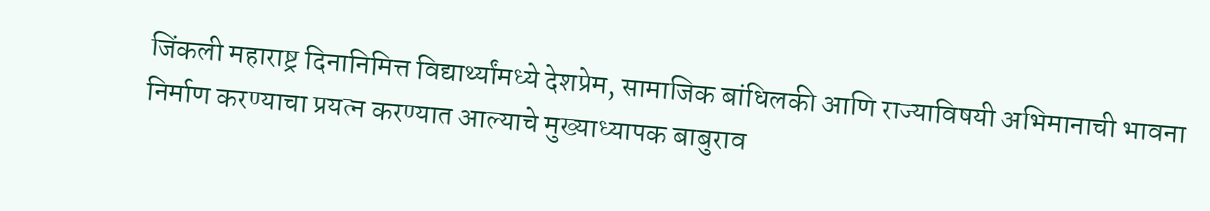जिंकली महाराष्ट्र दिनानिमित्त विद्यार्थ्यांमध्ये देशप्रेम, सामाजिक बांधिलकी आणि राज्याविषयी अभिमानाची भावना निर्माण करण्याचा प्रयत्न करण्यात आल्याचे मुख्याध्यापक बाबुराव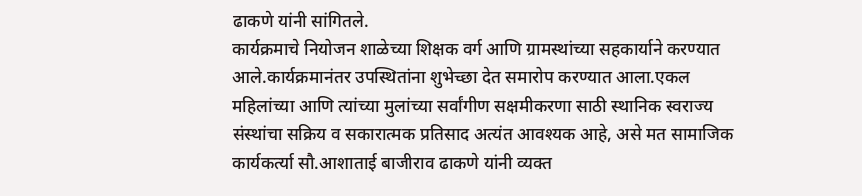ढाकणे यांनी सांगितले.
कार्यक्रमाचे नियोजन शाळेच्या शिक्षक वर्ग आणि ग्रामस्थांच्या सहकार्याने करण्यात आले.कार्यक्रमानंतर उपस्थितांना शुभेच्छा देत समारोप करण्यात आला.एकल महिलांच्या आणि त्यांच्या मुलांच्या सर्वांगीण सक्षमीकरणा साठी स्थानिक स्वराज्य संस्थांचा सक्रिय व सकारात्मक प्रतिसाद अत्यंत आवश्यक आहे, असे मत सामाजिक कार्यकर्त्या सौ.आशाताई बाजीराव ढाकणे यांनी व्यक्त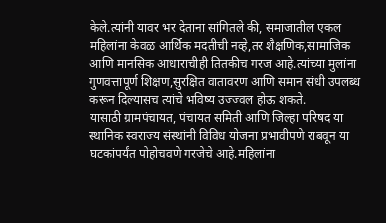केले.त्यांनी यावर भर देताना सांगितले की, समाजातील एकल महिलांना केवळ आर्थिक मदतीची नव्हे,तर शैक्षणिक,सामाजिक आणि मानसिक आधाराचीही तितकीच गरज आहे.त्यांच्या मुलांना गुणवत्तापूर्ण शिक्षण,सुरक्षित वातावरण आणि समान संधी उपलब्ध करून दिल्यासच त्यांचे भविष्य उज्ज्वल होऊ शकते.
यासाठी ग्रामपंचायत, पंचायत समिती आणि जिल्हा परिषद या स्थानिक स्वराज्य संस्थांनी विविध योजना प्रभावीपणे राबवून या घटकांपर्यंत पोहोचवणे गरजेचे आहे.महिलांना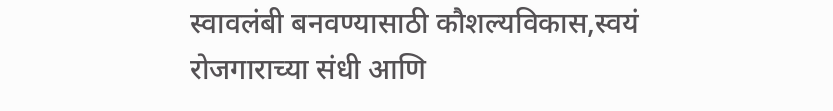स्वावलंबी बनवण्यासाठी कौशल्यविकास,स्वयं रोजगाराच्या संधी आणि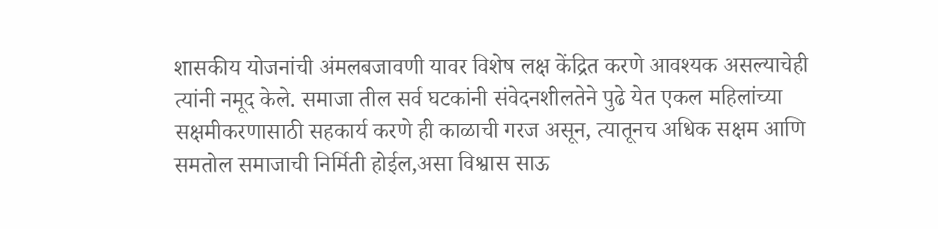शासकीय योजनांची अंमलबजावणी यावर विशेष लक्ष केंद्रित करणे आवश्यक असल्याचेही त्यांनी नमूद केले. समाजा तील सर्व घटकांनी संवेदनशीलतेने पुढे येत एकल महिलांच्या सक्षमीकरणासाठी सहकार्य करणे ही काळाची गरज असून, त्यातूनच अधिक सक्षम आणि समतोल समाजाची निर्मिती होईल,असा विश्वास साऊ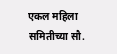एकल महिला समितीच्या सौ.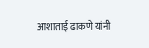आशाताई ढाकणे यांनी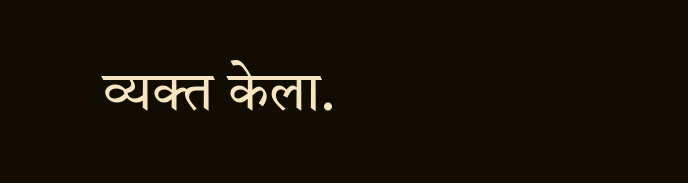व्यक्त केला.